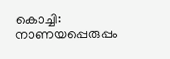കൊച്ചി: നാണയപ്പെരുപ്പം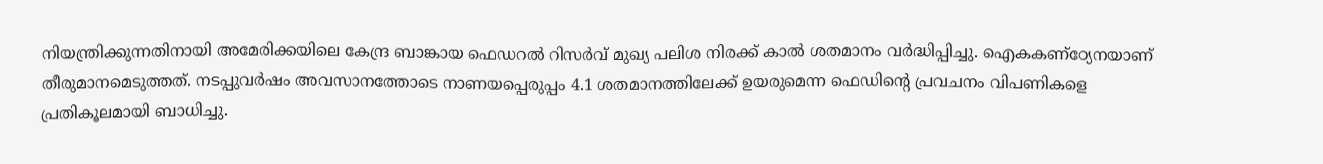നിയന്ത്രിക്കുന്നതിനായി അമേരിക്കയിലെ കേന്ദ്ര ബാങ്കായ ഫെഡറൽ റിസർവ് മുഖ്യ പലിശ നിരക്ക് കാൽ ശതമാനം വർദ്ധിപ്പിച്ചു. ഐകകണ്ഠ്യേനയാണ് തീരുമാനമെടുത്തത്. നടപ്പുവർഷം അവസാനത്തോടെ നാണയപ്പെരുപ്പം 4.1 ശതമാനത്തിലേക്ക് ഉയരുമെന്ന ഫെഡിന്റെ പ്രവചനം വിപണികളെ പ്രതികൂലമായി ബാധിച്ചു.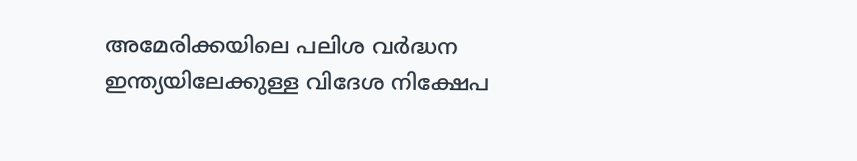അമേരിക്കയിലെ പലിശ വർദ്ധന ഇന്ത്യയിലേക്കുള്ള വിദേശ നിക്ഷേപ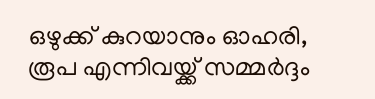ഒഴുക്ക് കുറയാനും ഓഹരി, രൂപ എന്നിവയ്ക്ക് സമ്മർദ്ദം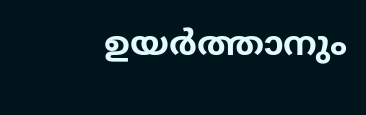ഉയർത്താനും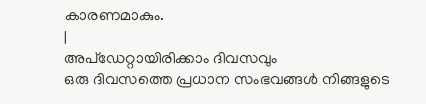കാരണമാകും.
|
അപ്ഡേറ്റായിരിക്കാം ദിവസവും
ഒരു ദിവസത്തെ പ്രധാന സംഭവങ്ങൾ നിങ്ങളുടെ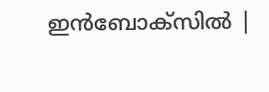ഇൻബോക്സിൽ |